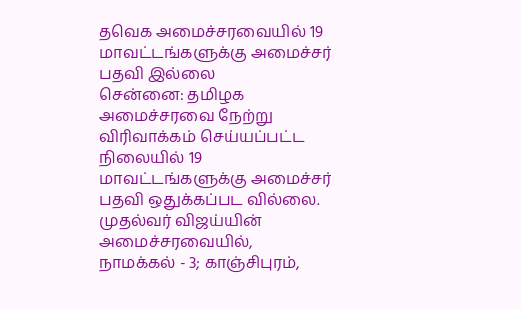தவெக அமைச்சரவையில் 19 மாவட்டங்களுக்கு அமைச்சர் பதவி இல்லை
சென்னை: தமிழக அமைச்சரவை நேற்று விரிவாக்கம் செய்யப்பட்ட நிலையில் 19 மாவட்டங்களுக்கு அமைச்சர் பதவி ஒதுக்கப்பட வில்லை. முதல்வர் விஜய்யின் அமைச்சரவையில், நாமக்கல் - 3; காஞ்சிபுரம்,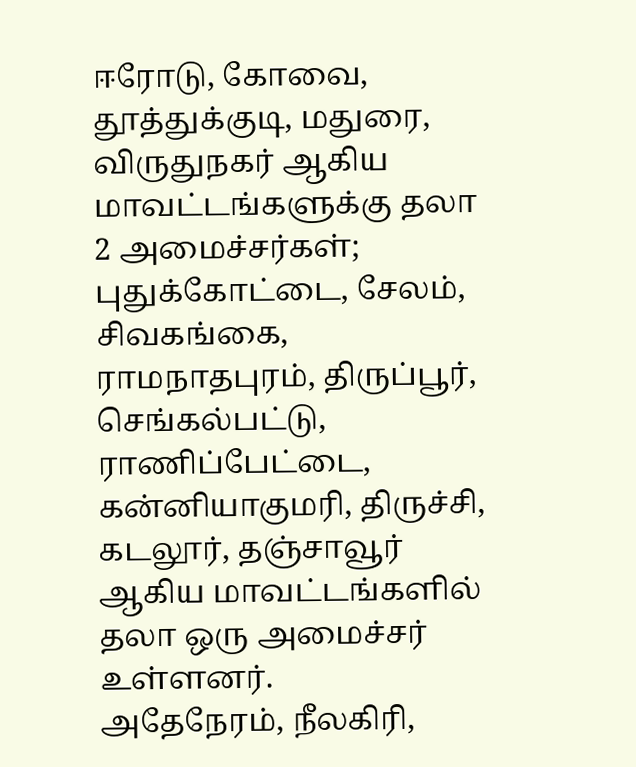ஈரோடு, கோவை, தூத்துக்குடி, மதுரை, விருதுநகர் ஆகிய மாவட்டங்களுக்கு தலா 2 அமைச்சர்கள்; புதுக்கோட்டை, சேலம், சிவகங்கை, ராமநாதபுரம், திருப்பூர், செங்கல்பட்டு, ராணிப்பேட்டை, கன்னியாகுமரி, திருச்சி, கடலூர், தஞ்சாவூர் ஆகிய மாவட்டங்களில் தலா ஒரு அமைச்சர் உள்ளனர்.
அதேநேரம், நீலகிரி,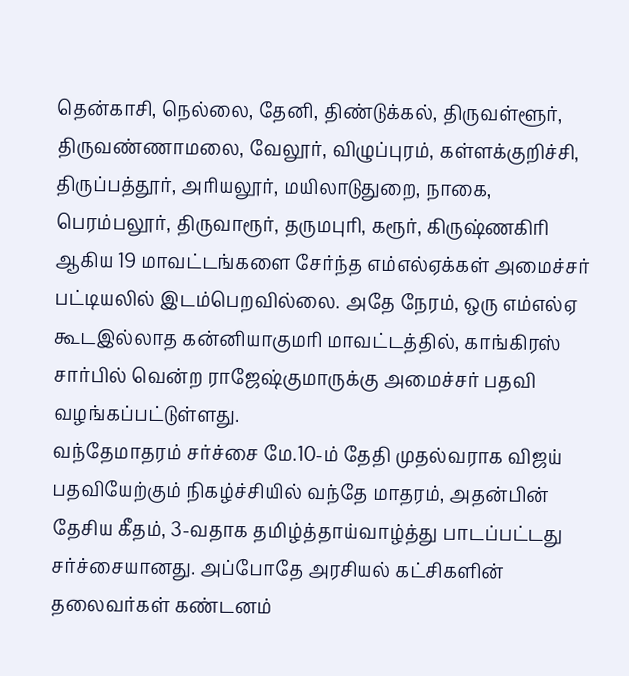தென்காசி, நெல்லை, தேனி, திண்டுக்கல், திருவள்ளூர், திருவண்ணாமலை, வேலூர், விழுப்புரம், கள்ளக்குறிச்சி, திருப்பத்தூர், அரியலூர், மயிலாடுதுறை, நாகை, பெரம்பலூர், திருவாரூர், தருமபுரி, கரூர், கிருஷ்ணகிரி ஆகிய 19 மாவட்டங்களை சேர்ந்த எம்எல்ஏக்கள் அமைச்சர் பட்டியலில் இடம்பெறவில்லை. அதே நேரம், ஒரு எம்எல்ஏ கூடஇல்லாத கன்னியாகுமரி மாவட்டத்தில், காங்கிரஸ் சார்பில் வென்ற ராஜேஷ்குமாருக்கு அமைச்சர் பதவி வழங்கப்பட்டுள்ளது.
வந்தேமாதரம் சர்ச்சை மே.10-ம் தேதி முதல்வராக விஜய் பதவியேற்கும் நிகழ்ச்சியில் வந்தே மாதரம், அதன்பின் தேசிய கீதம், 3-வதாக தமிழ்த்தாய்வாழ்த்து பாடப்பட்டது சர்ச்சையானது. அப்போதே அரசியல் கட்சிகளின் தலைவர்கள் கண்டனம்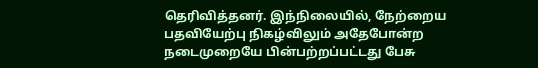தெரிவித்தனர். இந்நிலையில், நேற்றைய பதவியேற்பு நிகழ்விலும் அதேபோன்ற நடைமுறையே பின்பற்றப்பட்டது பேசு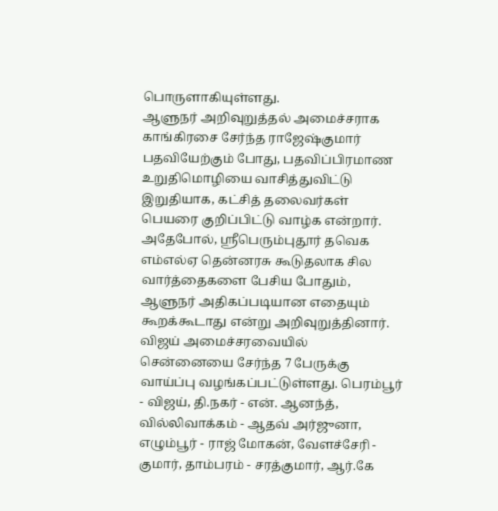பொருளாகியுள்ளது.
ஆளுநர் அறிவுறுத்தல் அமைச்சராக காங்கிரசை சேர்ந்த ராஜேஷ்குமார் பதவியேற்கும் போது, பதவிப்பிரமாண உறுதிமொழியை வாசித்துவிட்டு இறுதியாக, கட்சித் தலைவர்கள் பெயரை குறிப்பிட்டு வாழ்க என்றார். அதேபோல், ஸ்ரீபெரும்புதூர் தவெக எம்எல்ஏ தென்னரசு கூடுதலாக சில வார்த்தைகளை பேசிய போதும், ஆளுநர் அதிகப்படியான எதையும் கூறக்கூடாது என்று அறிவுறுத்தினார்.
விஜய் அமைச்சரவையில் சென்னையை சேர்ந்த 7 பேருக்கு வாய்ப்பு வழங்கப்பட்டுள்ளது. பெரம்பூர் - விஜய், தி.நகர் - என். ஆனந்த், வில்லிவாக்கம் - ஆதவ் அர்ஜுனா, எழும்பூர் - ராஜ் மோகன், வேளச்சேரி - குமார், தாம்பரம் - சரத்குமார், ஆர்.கே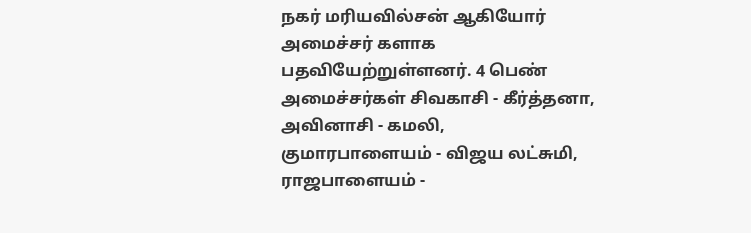நகர் மரியவில்சன் ஆகியோர் அமைச்சர் களாக பதவியேற்றுள்ளனர். 4 பெண் அமைச்சர்கள் சிவகாசி - கீர்த்தனா, அவினாசி - கமலி, குமாரபாளையம் - விஜய லட்சுமி, ராஜபாளையம் -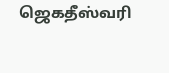ஜெகதீஸ்வரி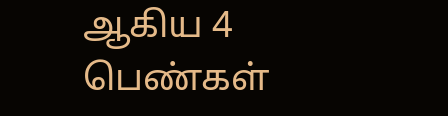ஆகிய 4 பெண்கள்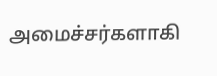அமைச்சர்களாகி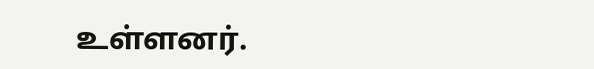உள்ளனர்.